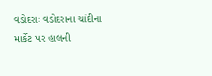વડોદરાઃ વડોદરાના ચાંદીના માર્કેટ પર હાલની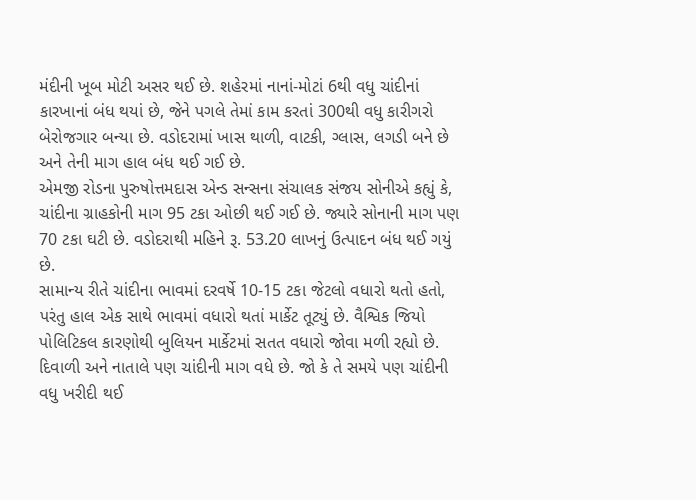મંદીની ખૂબ મોટી અસર થઈ છે. શહેરમાં નાનાં-મોટાં 6થી વધુ ચાંદીનાં કારખાનાં બંધ થયાં છે, જેને પગલે તેમાં કામ કરતાં 300થી વધુ કારીગરો બેરોજગાર બન્યા છે. વડોદરામાં ખાસ થાળી, વાટકી, ગ્લાસ, લગડી બને છે અને તેની માગ હાલ બંધ થઈ ગઈ છે.
એમજી રોડના પુરુષોત્તમદાસ એન્ડ સન્સના સંચાલક સંજય સોનીએ કહ્યું કે, ચાંદીના ગ્રાહકોની માગ 95 ટકા ઓછી થઈ ગઈ છે. જ્યારે સોનાની માગ પણ 70 ટકા ઘટી છે. વડોદરાથી મહિને રૂ. 53.20 લાખનું ઉત્પાદન બંધ થઈ ગયું છે.
સામાન્ય રીતે ચાંદીના ભાવમાં દરવર્ષે 10-15 ટકા જેટલો વધારો થતો હતો, પરંતુ હાલ એક સાથે ભાવમાં વધારો થતાં માર્કેટ તૂટ્યું છે. વૈશ્વિક જિયો પોલિટિકલ કારણોથી બુલિયન માર્કેટમાં સતત વધારો જોવા મળી રહ્યો છે. દિવાળી અને નાતાલે પણ ચાંદીની માગ વધે છે. જો કે તે સમયે પણ ચાંદીની વધુ ખરીદી થઈ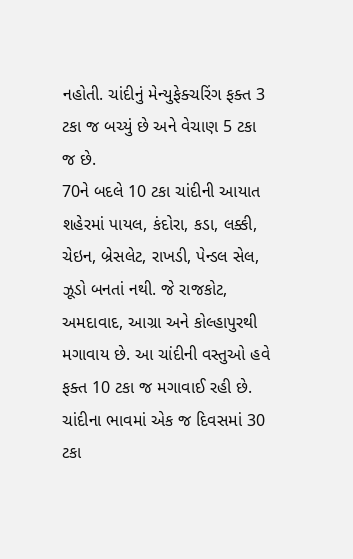નહોતી. ચાંદીનું મેન્યુફેક્ચરિંગ ફક્ત 3 ટકા જ બચ્યું છે અને વેચાણ 5 ટકા જ છે.
70ને બદલે 10 ટકા ચાંદીની આયાત
શહેરમાં પાયલ, કંદોરા, કડા, લક્કી, ચેઇન, બ્રેસલેટ, રાખડી, પેન્ડલ સેલ, ઝૂડો બનતાં નથી. જે રાજકોટ, અમદાવાદ, આગ્રા અને કોલ્હાપુરથી મગાવાય છે. આ ચાંદીની વસ્તુઓ હવે ફક્ત 10 ટકા જ મગાવાઈ રહી છે.
ચાંદીના ભાવમાં એક જ દિવસમાં 30 ટકા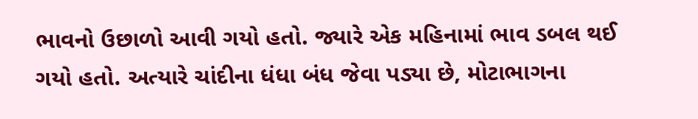ભાવનો ઉછાળો આવી ગયો હતો. જ્યારે એક મહિનામાં ભાવ ડબલ થઈ ગયો હતો. અત્યારે ચાંદીના ધંધા બંધ જેવા પડ્યા છે, મોટાભાગના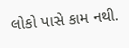લોકો પાસે કામ નથી.